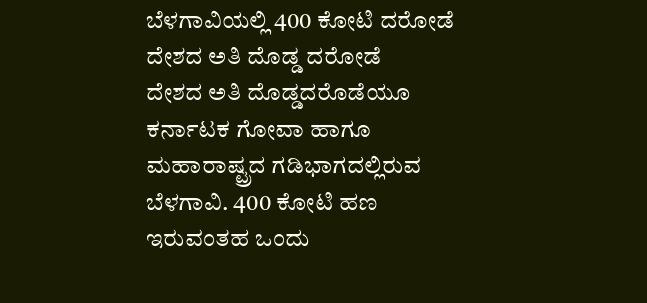ಬೆಳಗಾವಿಯಲ್ಲಿ 400 ಕೋಟಿ ದರೋಡೆ
ದೇಶದ ಅತಿ ದೊಡ್ಡ ದರೋಡೆ
ದೇಶದ ಅತಿ ದೊಡ್ಡದರೊಡೆಯೂ ಕರ್ನಾಟಕ ಗೋವಾ ಹಾಗೂ ಮಹಾರಾಷ್ಟ್ರದ ಗಡಿಭಾಗದಲ್ಲಿರುವ ಬೆಳಗಾವಿ. 400 ಕೋಟಿ ಹಣ ಇರುವಂತಹ ಒಂದು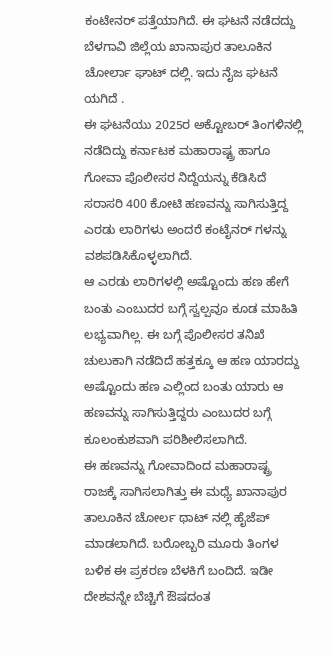ಕಂಟೇನರ್ ಪತ್ತೆಯಾಗಿದೆ. ಈ ಘಟನೆ ನಡೆದದ್ದು ಬೆಳಗಾವಿ ಜಿಲ್ಲೆಯ ಖಾನಾಪುರ ತಾಲೂಕಿನ ಚೋರ್ಲಾ ಘಾಟ್ ದಲ್ಲಿ. ಇದು ನೈಜ ಘಟನೆ ಯಗಿದೆ .
ಈ ಘಟನೆಯು 2025ರ ಅಕ್ಟೋಬರ್ ತಿಂಗಳಿನಲ್ಲಿ ನಡೆದಿದ್ದು ಕರ್ನಾಟಕ ಮಹಾರಾಷ್ಟ್ರ ಹಾಗೂ ಗೋವಾ ಪೊಲೀಸರ ನಿದ್ದೆಯನ್ನು ಕೆಡಿಸಿದೆ ಸರಾಸರಿ 400 ಕೋಟಿ ಹಣವನ್ನು ಸಾಗಿಸುತ್ತಿದ್ದ ಎರಡು ಲಾರಿಗಳು ಅಂದರೆ ಕಂಟೈನರ್ ಗಳನ್ನು ವಶಪಡಿಸಿಕೊಳ್ಳಲಾಗಿದೆ.
ಆ ಎರಡು ಲಾರಿಗಳಲ್ಲಿ ಅಷ್ಟೊಂದು ಹಣ ಹೇಗೆ ಬಂತು ಎಂಬುದರ ಬಗ್ಗೆ ಸ್ವಲ್ಪವೂ ಕೂಡ ಮಾಹಿತಿ ಲಭ್ಯವಾಗಿಲ್ಲ. ಈ ಬಗ್ಗೆ ಪೊಲೀಸರ ತನಿಖೆ ಚುಲುಕಾಗಿ ನಡೆದಿದೆ ಹತ್ತಕ್ಕೂ ಆ ಹಣ ಯಾರದ್ದು ಅಷ್ಟೊಂದು ಹಣ ಎಲ್ಲಿಂದ ಬಂತು ಯಾರು ಆ ಹಣವನ್ನು ಸಾಗಿಸುತ್ತಿದ್ದರು ಎಂಬುದರ ಬಗ್ಗೆ ಕೂಲಂಕುಶವಾಗಿ ಪರಿಶೀಲಿಸಲಾಗಿದೆ.
ಈ ಹಣವನ್ನು ಗೋವಾದಿಂದ ಮಹಾರಾಷ್ಟ್ರ ರಾಜಕ್ಕೆ ಸಾಗಿಸಲಾಗಿತ್ತು ಈ ಮಧ್ಯೆ ಖಾನಾಪುರ ತಾಲೂಕಿನ ಚೋರ್ಲ ಥಾಟ್ ನಲ್ಲಿ ಹೈಜೆಪ್ ಮಾಡಲಾಗಿದೆ. ಬರೋಬ್ಬರಿ ಮೂರು ತಿಂಗಳ ಬಳಿಕ ಈ ಪ್ರಕರಣ ಬೆಳಕಿಗೆ ಬಂದಿದೆ. ಇಡೀ ದೇಶವನ್ನೇ ಬೆಚ್ಚಿಗೆ ಔಷದಂತ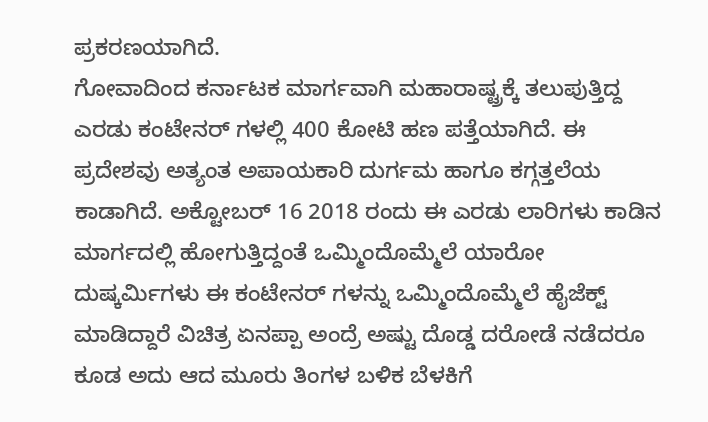ಪ್ರಕರಣಯಾಗಿದೆ.
ಗೋವಾದಿಂದ ಕರ್ನಾಟಕ ಮಾರ್ಗವಾಗಿ ಮಹಾರಾಷ್ಟ್ರಕ್ಕೆ ತಲುಪುತ್ತಿದ್ದ ಎರಡು ಕಂಟೇನರ್ ಗಳಲ್ಲಿ 400 ಕೋಟಿ ಹಣ ಪತ್ತೆಯಾಗಿದೆ. ಈ ಪ್ರದೇಶವು ಅತ್ಯಂತ ಅಪಾಯಕಾರಿ ದುರ್ಗಮ ಹಾಗೂ ಕಗ್ಗತ್ತಲೆಯ ಕಾಡಾಗಿದೆ. ಅಕ್ಟೋಬರ್ 16 2018 ರಂದು ಈ ಎರಡು ಲಾರಿಗಳು ಕಾಡಿನ ಮಾರ್ಗದಲ್ಲಿ ಹೋಗುತ್ತಿದ್ದಂತೆ ಒಮ್ಮಿಂದೊಮ್ಮೆಲೆ ಯಾರೋ ದುಷ್ಕರ್ಮಿಗಳು ಈ ಕಂಟೇನರ್ ಗಳನ್ನು ಒಮ್ಮಿಂದೊಮ್ಮೆಲೆ ಹೈಜೆಕ್ಟ್ ಮಾಡಿದ್ದಾರೆ ವಿಚಿತ್ರ ಏನಪ್ಪಾ ಅಂದ್ರೆ ಅಷ್ಟು ದೊಡ್ಡ ದರೋಡೆ ನಡೆದರೂ ಕೂಡ ಅದು ಆದ ಮೂರು ತಿಂಗಳ ಬಳಿಕ ಬೆಳಕಿಗೆ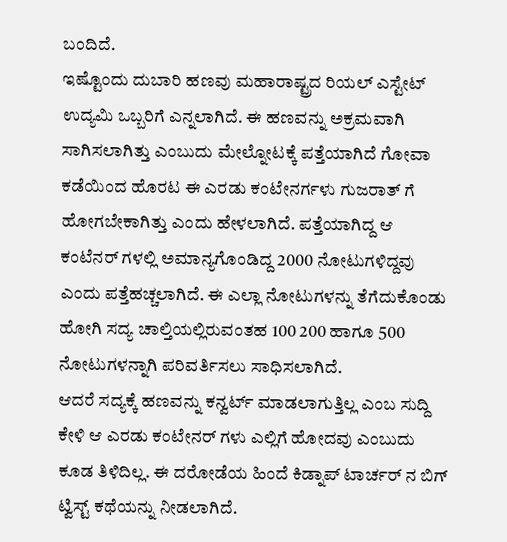ಬಂದಿದೆ.
ಇಷ್ಟೊಂದು ದುಬಾರಿ ಹಣವು ಮಹಾರಾಷ್ಟ್ರದ ರಿಯಲ್ ಎಸ್ಟೇಟ್ ಉದ್ಯಮಿ ಒಬ್ಬರಿಗೆ ಎನ್ನಲಾಗಿದೆ. ಈ ಹಣವನ್ನು ಅಕ್ರಮವಾಗಿ ಸಾಗಿಸಲಾಗಿತ್ತು ಎಂಬುದು ಮೇಲ್ನೋಟಕ್ಕೆ ಪತ್ತೆಯಾಗಿದೆ ಗೋವಾ ಕಡೆಯಿಂದ ಹೊರಟ ಈ ಎರಡು ಕಂಟೇನರ್ಗಳು ಗುಜರಾತ್ ಗೆ ಹೋಗಬೇಕಾಗಿತ್ತು ಎಂದು ಹೇಳಲಾಗಿದೆ. ಪತ್ತೆಯಾಗಿದ್ದ ಆ ಕಂಟೆನರ್ ಗಳಲ್ಲಿ ಅಮಾನ್ಯಗೊಂಡಿದ್ದ 2000 ನೋಟುಗಳಿದ್ದವು ಎಂದು ಪತ್ತೆಹಚ್ಚಲಾಗಿದೆ. ಈ ಎಲ್ಲಾ ನೋಟುಗಳನ್ನು ತೆಗೆದುಕೊಂಡು ಹೋಗಿ ಸದ್ಯ ಚಾಲ್ತಿಯಲ್ಲಿರುವಂತಹ 100 200 ಹಾಗೂ 500 ನೋಟುಗಳನ್ನಾಗಿ ಪರಿವರ್ತಿಸಲು ಸಾಧಿಸಲಾಗಿದೆ.
ಆದರೆ ಸದ್ಯಕ್ಕೆ ಹಣವನ್ನು ಕನ್ವರ್ಟ್ ಮಾಡಲಾಗುತ್ತಿಲ್ಲ ಎಂಬ ಸುದ್ದಿ ಕೇಳಿ ಆ ಎರಡು ಕಂಟೇನರ್ ಗಳು ಎಲ್ಲಿಗೆ ಹೋದವು ಎಂಬುದು ಕೂಡ ತಿಳಿದಿಲ್ಲ. ಈ ದರೋಡೆಯ ಹಿಂದೆ ಕಿಡ್ನಾಪ್ ಟಾರ್ಚರ್ ನ ಬಿಗ್ ಟ್ವಿಸ್ಟ್ ಕಥೆಯನ್ನು ನೀಡಲಾಗಿದೆ.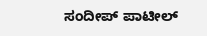ಸಂದೀಪ್ ಪಾಟೀಲ್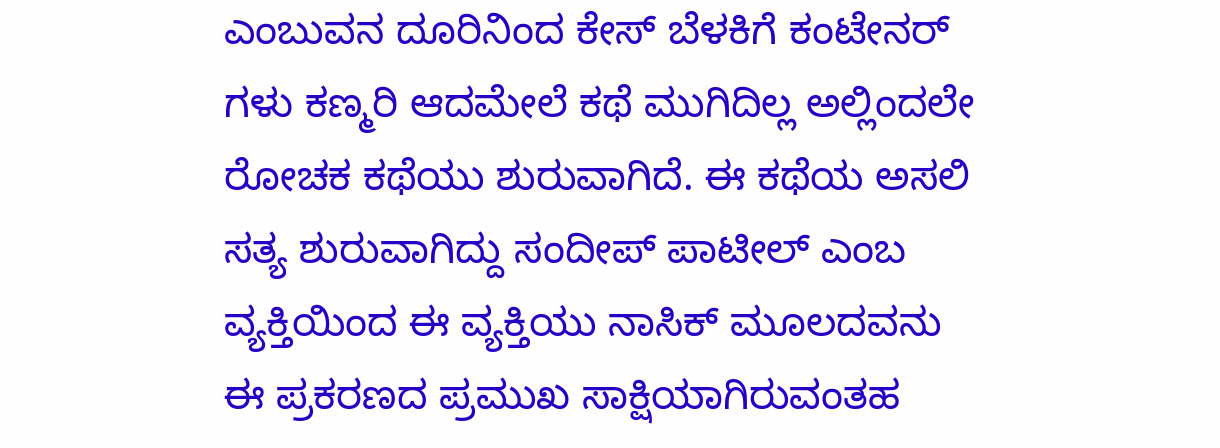ಎಂಬುವನ ದೂರಿನಿಂದ ಕೇಸ್ ಬೆಳಕಿಗೆ ಕಂಟೇನರ್ ಗಳು ಕಣ್ಮರಿ ಆದಮೇಲೆ ಕಥೆ ಮುಗಿದಿಲ್ಲ ಅಲ್ಲಿಂದಲೇ ರೋಚಕ ಕಥೆಯು ಶುರುವಾಗಿದೆ. ಈ ಕಥೆಯ ಅಸಲಿ ಸತ್ಯ ಶುರುವಾಗಿದ್ದು ಸಂದೀಪ್ ಪಾಟೀಲ್ ಎಂಬ ವ್ಯಕ್ತಿಯಿಂದ ಈ ವ್ಯಕ್ತಿಯು ನಾಸಿಕ್ ಮೂಲದವನು ಈ ಪ್ರಕರಣದ ಪ್ರಮುಖ ಸಾಕ್ಷಿಯಾಗಿರುವಂತಹ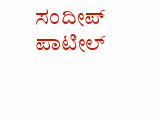ಸಂದೀಪ್ ಪಾಟೀಲ್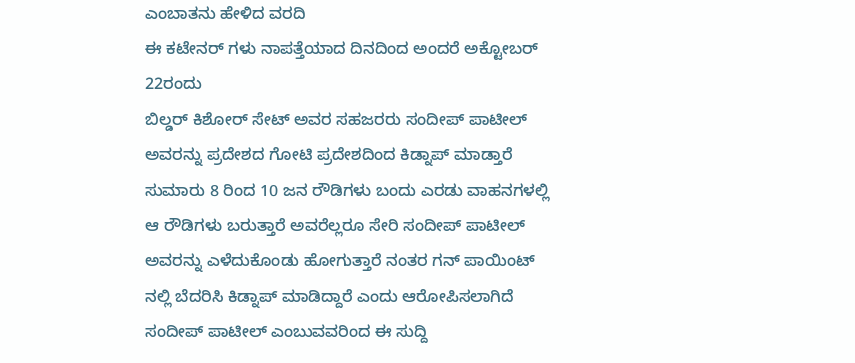ಎಂಬಾತನು ಹೇಳಿದ ವರದಿ
ಈ ಕಟೇನರ್ ಗಳು ನಾಪತ್ತೆಯಾದ ದಿನದಿಂದ ಅಂದರೆ ಅಕ್ಟೋಬರ್ 22ರಂದು
ಬಿಲ್ಡರ್ ಕಿಶೋರ್ ಸೇಟ್ ಅವರ ಸಹಜರರು ಸಂದೀಪ್ ಪಾಟೀಲ್ ಅವರನ್ನು ಪ್ರದೇಶದ ಗೋಟಿ ಪ್ರದೇಶದಿಂದ ಕಿಡ್ನಾಪ್ ಮಾಡ್ತಾರೆ ಸುಮಾರು 8 ರಿಂದ 10 ಜನ ರೌಡಿಗಳು ಬಂದು ಎರಡು ವಾಹನಗಳಲ್ಲಿ ಆ ರೌಡಿಗಳು ಬರುತ್ತಾರೆ ಅವರೆಲ್ಲರೂ ಸೇರಿ ಸಂದೀಪ್ ಪಾಟೀಲ್ ಅವರನ್ನು ಎಳೆದುಕೊಂಡು ಹೋಗುತ್ತಾರೆ ನಂತರ ಗನ್ ಪಾಯಿಂಟ್ ನಲ್ಲಿ ಬೆದರಿಸಿ ಕಿಡ್ನಾಪ್ ಮಾಡಿದ್ದಾರೆ ಎಂದು ಆರೋಪಿಸಲಾಗಿದೆ ಸಂದೀಪ್ ಪಾಟೀಲ್ ಎಂಬುವವರಿಂದ ಈ ಸುದ್ದಿ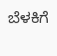ಬೆಳಕಿಗೆ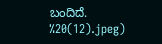ಬಂದಿದೆ.
%20(12).jpeg)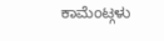ಕಾಮೆಂಟ್ಗಳು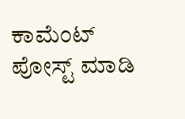ಕಾಮೆಂಟ್ ಪೋಸ್ಟ್ ಮಾಡಿ